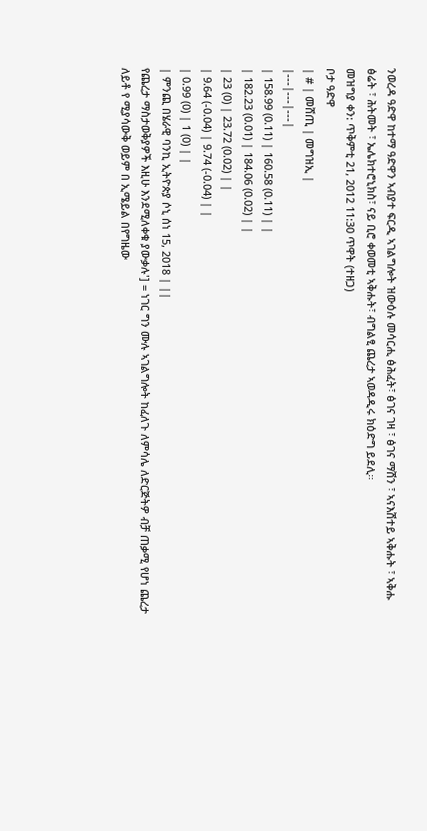ንወረዳ ዓድዋ ከተማ ዓድዋን ኣብያተ ፍርዲ ኣገልግሎት ዝውዕሉ መሳርሒ ፅሕፈት፣ ፅገና ገዛ ፣ ፅገና ማሽን ፣ ኣናእሽተይ ኣቅሑት ፣ ኣቅሑ ፅሬት ፣ ሕትመት ፣ ኤሌክተሮኒክስ፣ ናይ ቢሮ ቀወመቲ ኣቅሑት፣ ብግልፂ ጨረታ ኣወዳዲሩ ክዕድግ ይደሊ።
መዝግያ ቀን: ጥቅምቲ 21, 2012 11:30 ጥዋት (ተዘጋ)
ቦታ ዓድዋ
| # | መሸጢ | መግዝኢ |
|---|---|---|
| 158.99 (0.11) | 160.58 (0.11) | |
| 182.23 (0.01) | 184.06 (0.02) | |
| 23 (0) | 23.72 (0.02) | |
| 9.64 (-0.04) | 9.74 (-0.04) | |
| 0.99 (0) | 1 (0) | |
| ምንጪ በሄራዊ ባንኪ ኢትዮጵያ ሶኒ ሰነ 15, 2018 | ||
የጨረታ ማስታወቅያዎች እዚሁ እንደሚለቀቁ ያውቃሉ'] = ነገር ግን ሙሉ ኣገልግሎት ከፈለጉ ለምሳሌ ለድርጅትዎ ብቻ ጠቃሚ የሆነ ጨረታ ለይቶ የ ሚያሳውቅ ወይም በ ኢሜይል በየግዜው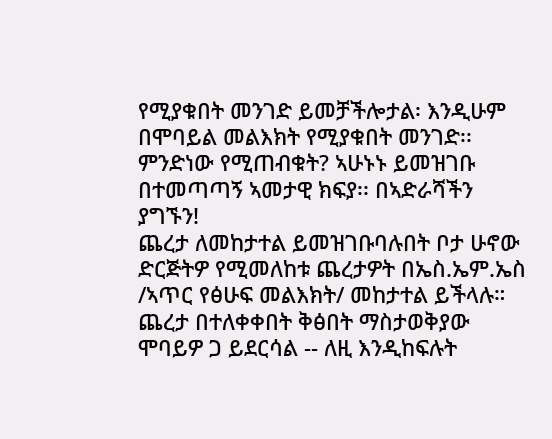የሚያቁበት መንገድ ይመቻችሎታል፡ እንዲሁም በሞባይል መልእክት የሚያቁበት መንገድ፡፡ ምንድነው የሚጠብቁት? ኣሁኑኑ ይመዝገቡ በተመጣጣኝ ኣመታዊ ክፍያ፡፡ በኣድራሻችን ያግኙን!
ጨረታ ለመከታተል ይመዝገቡባሉበት ቦታ ሁኖው ድርጅትዎ የሚመለከቱ ጨረታዎት በኤስ.ኤም.ኤስ /ኣጥር የፅሁፍ መልእክት/ መከታተል ይችላሉ።
ጨረታ በተለቀቀበት ቅፅበት ማስታወቅያው ሞባይዎ ጋ ይደርሳል -- ለዚ እንዲከፍሉት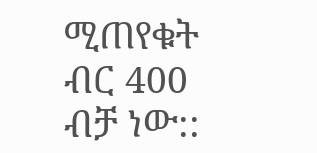ሚጠየቁት ብር 400 ብቻ ነው::